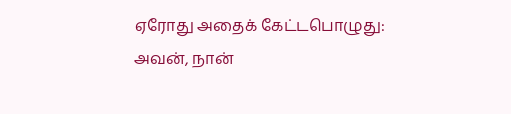ஏரோது அதைக் கேட்டபொழுது: அவன், நான்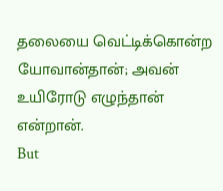தலையை வெட்டிக்கொன்ற யோவான்தான்; அவன் உயிரோடு எழுந்தான் என்றான்.
But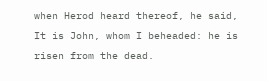when Herod heard thereof, he said, It is John, whom I beheaded: he is risen from the dead.